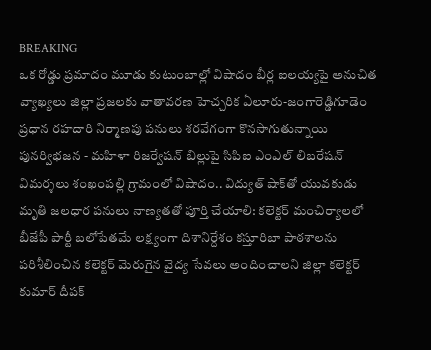BREAKING
ఒక రోడ్డు ప్రమాదం మూడు కుటుంబాల్లో విషాదం బీర్ల ఐలయ్యపై అనుచిత వ్యాఖ్యలు జిల్లా ప్రజలకు వాతావరణ హెచ్చరిక ఏలూరు-జంగారెడ్డిగూడెం ప్రధాన రహదారి నిర్మాణపు పనులు శరవేగంగా కొనసాగుతున్నాయి పునర్విభజన - మహిళా రిజర్వేషన్ బిల్లుపై సిపిఐ ఎంఎల్ లిబరేషన్ విమర్శలు శంఖంపల్లి గ్రామంలో విషాదం.. విద్యుత్ షాక్‌తో యువకుడు మృతి జలధార పనులు నాణ్యతతో పూర్తి చేయాలి: కలెక్టర్ మంచిర్యాలలో బీజేపీ పార్టీ బలోపేతమే లక్ష్యంగా దిశానిర్దేశం కస్తూరిబా పాఠశాలను పరిశీలించిన కలెక్టర్ మెరుగైన వైద్య సేవలు అందించాలని జిల్లా కలెక్టర్ కుమార్ దీపక్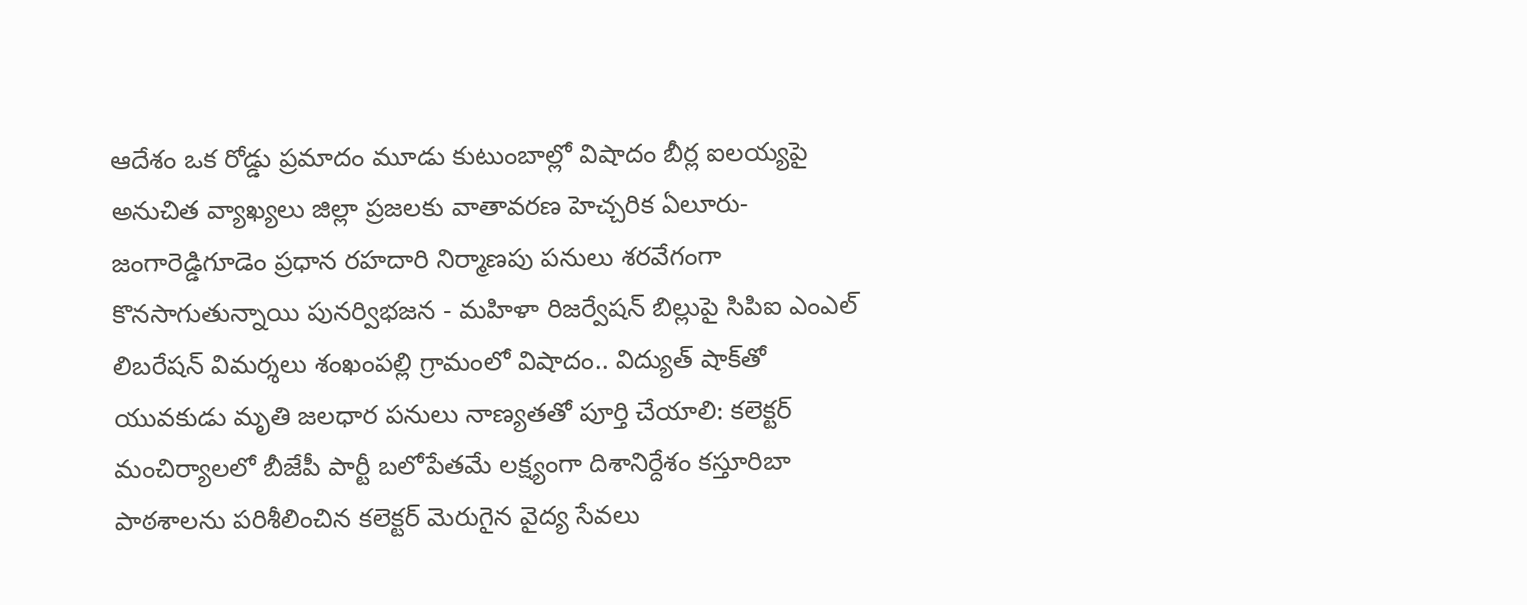ఆదేశం ఒక రోడ్డు ప్రమాదం మూడు కుటుంబాల్లో విషాదం బీర్ల ఐలయ్యపై అనుచిత వ్యాఖ్యలు జిల్లా ప్రజలకు వాతావరణ హెచ్చరిక ఏలూరు-జంగారెడ్డిగూడెం ప్రధాన రహదారి నిర్మాణపు పనులు శరవేగంగా కొనసాగుతున్నాయి పునర్విభజన - మహిళా రిజర్వేషన్ బిల్లుపై సిపిఐ ఎంఎల్ లిబరేషన్ విమర్శలు శంఖంపల్లి గ్రామంలో విషాదం.. విద్యుత్ షాక్‌తో యువకుడు మృతి జలధార పనులు నాణ్యతతో పూర్తి చేయాలి: కలెక్టర్ మంచిర్యాలలో బీజేపీ పార్టీ బలోపేతమే లక్ష్యంగా దిశానిర్దేశం కస్తూరిబా పాఠశాలను పరిశీలించిన కలెక్టర్ మెరుగైన వైద్య సేవలు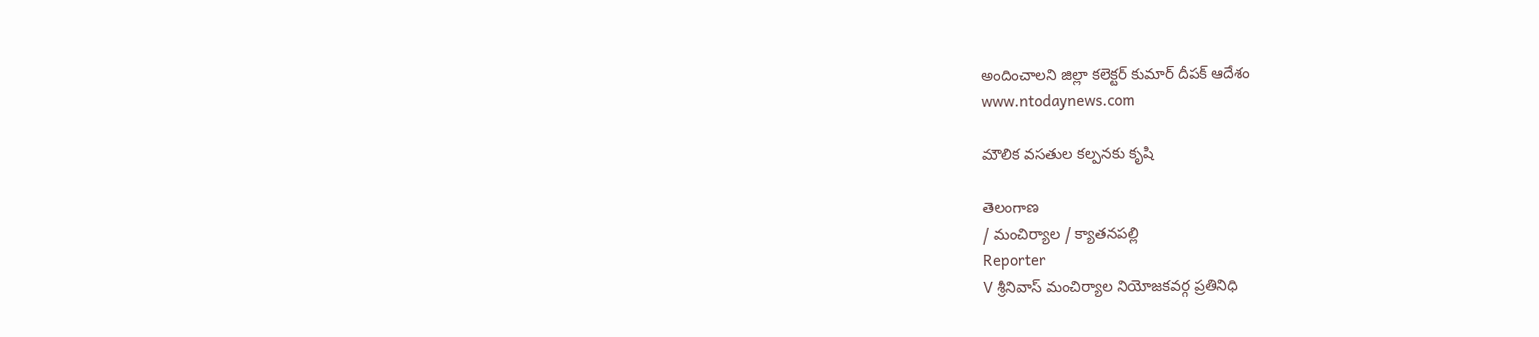అందించాలని జిల్లా కలెక్టర్ కుమార్ దీపక్ ఆదేశం
www.ntodaynews.com

మౌలిక వసతుల కల్పనకు కృషి

తెలంగాణ
/ మంచిర్యాల / క్యాతనపల్లి
Reporter
V శ్రీనివాస్ మంచిర్యాల నియోజకవర్గ ప్రతినిధి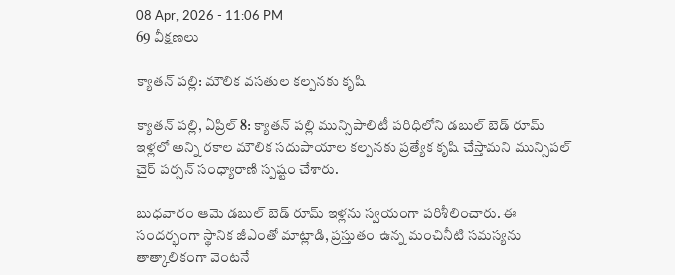08 Apr, 2026 - 11:06 PM
69 వీక్షణలు

క్యాతన్ పల్లి: మౌలిక వసతుల కల్పనకు కృషి

క్యాతన్ పల్లి, ఏప్రిల్ 8: క్యాతన్ పల్లి మున్సిపాలిటీ పరిధిలోని డబుల్ బెడ్ రూమ్ ఇళ్లలో అన్ని రకాల మౌలిక సదుపాయాల కల్పనకు ప్రత్యేక కృషి చేస్తామని మున్సిపల్ చైర్ పర్సన్ సంధ్యారాణి స్పష్టం చేశారు.

బుధవారం ఆమె డబుల్ బెడ్ రూమ్ ఇళ్లను స్వయంగా పరిశీలించారు. ఈ సందర్భంగా స్థానిక జీఎంతో మాట్లాడి, ప్రస్తుతం ఉన్న మంచినీటి సమస్యను తాత్కాలికంగా వెంటనే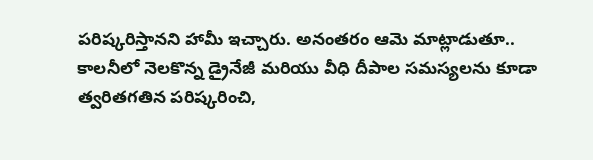పరిష్కరిస్తానని హామీ ఇచ్చారు. అనంతరం ఆమె మాట్లాడుతూ.. కాలనీలో నెలకొన్న డ్రైనేజీ మరియు వీధి దీపాల సమస్యలను కూడా త్వరితగతిన పరిష్కరించి,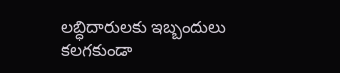లబ్ధిదారులకు ఇబ్బందులు కలగకుండా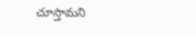చూస్తామని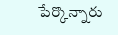పేర్కొన్నారు